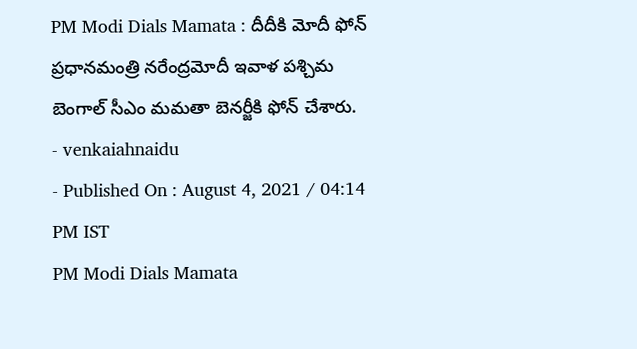PM Modi Dials Mamata : దీదీకి మోదీ ఫోన్
ప్రధానమంత్రి నరేంద్రమోదీ ఇవాళ పశ్చిమ బెంగాల్ సీఎం మమతా బెనర్జీకి ఫోన్ చేశారు.
- venkaiahnaidu
- Published On : August 4, 2021 / 04:14 PM IST
PM Modi Dials Mamata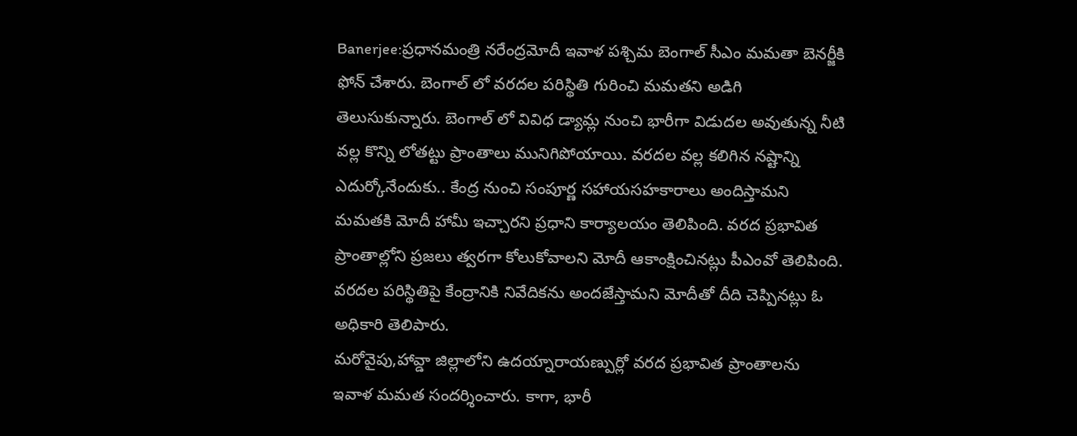Banerjee:ప్రధానమంత్రి నరేంద్రమోదీ ఇవాళ పశ్చిమ బెంగాల్ సీఎం మమతా బెనర్జీకి ఫోన్ చేశారు. బెంగాల్ లో వరదల పరిస్థితి గురించి మమతని అడిగి తెలుసుకున్నారు. బెంగాల్ లో వివిధ డ్యామ్ల నుంచి భారీగా విడుదల అవుతున్న నీటి వల్ల కొన్ని లోతట్టు ప్రాంతాలు మునిగిపోయాయి. వరదల వల్ల కలిగిన నష్టాన్ని ఎదుర్కోనేందుకు.. కేంద్ర నుంచి సంపూర్ణ సహాయసహకారాలు అందిస్తామని మమతకి మోదీ హామీ ఇచ్చారని ప్రధాని కార్యాలయం తెలిపింది. వరద ప్రభావిత ప్రాంతాల్లోని ప్రజలు త్వరగా కోలుకోవాలని మోదీ ఆకాంక్షించినట్లు పీఎంవో తెలిపింది. వరదల పరిస్థితిపై కేంద్రానికి నివేదికను అందజేస్తామని మోదీతో దీది చెప్పినట్లు ఓ అధికారి తెలిపారు.
మరోవైపు,హావ్డా జిల్లాలోని ఉదయ్నారాయణ్పుర్లో వరద ప్రభావిత ప్రాంతాలను ఇవాళ మమత సందర్శించారు. కాగా, భారీ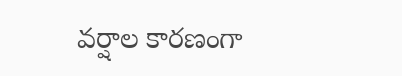వర్షాల కారణంగా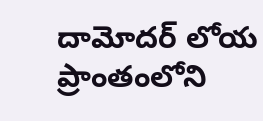దామోదర్ లోయ ప్రాంతంలోని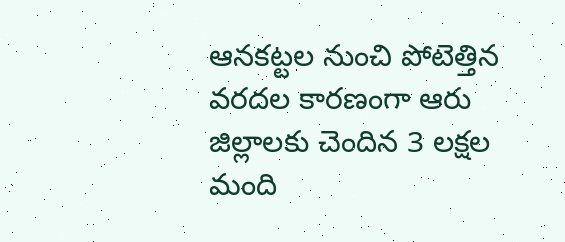ఆనకట్టల నుంచి పోటెత్తిన వరదల కారణంగా ఆరు జిల్లాలకు చెందిన 3 లక్షల మంది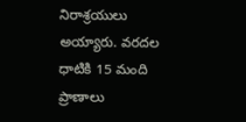నిరాశ్రయులు అయ్యారు. వరదల ధాటికి 15 మంది ప్రాణాలు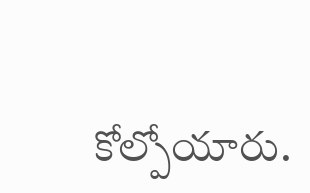కోల్పోయారు.